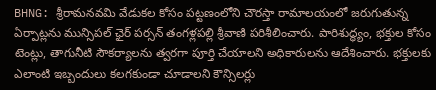BHNG: శ్రీరామనవమి వేడుకల కోసం పట్టణంలోని చౌరస్తా రామాలయంలో జరుగుతున్న ఏర్పాట్లను మున్సిపల్ ఛైర్ పర్సన్ తంగళ్లపల్లి శ్రీవాణి పరిశీలించారు. పారిశుద్ధ్యం, భక్తుల కోసం టెంట్లు, తాగునీటి సౌకర్యాలను త్వరగా పూర్తి చేయాలని అధికారులను ఆదేశించారు. భక్తులకు ఎలాంటి ఇబ్బందులు కలగకుండా చూడాలని కౌన్సిలర్లు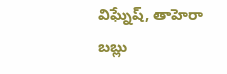విఘ్నేష్, తాహెరా బబ్లు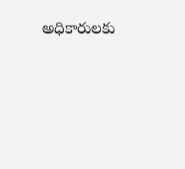అధికారులకు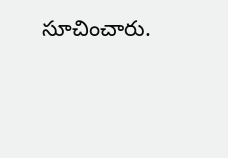సూచించారు.